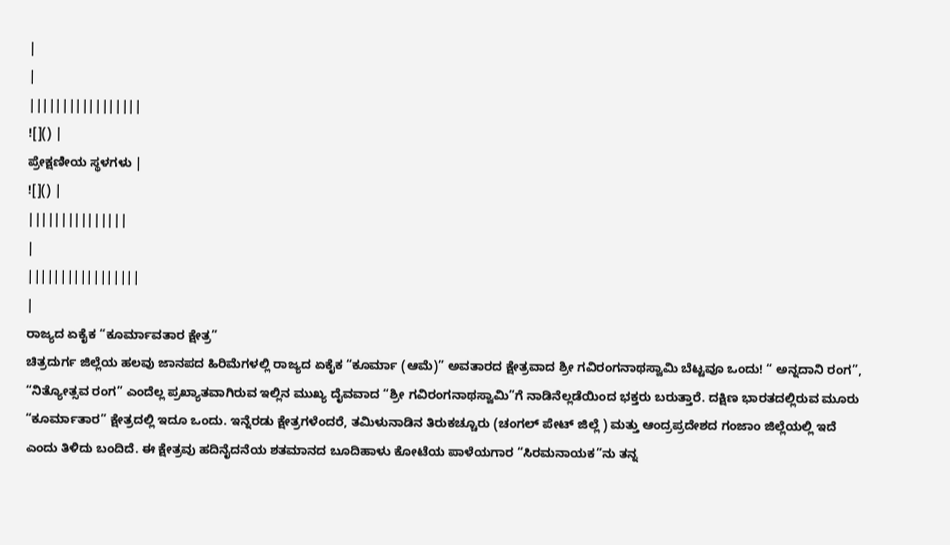|
|
|||||||||||||||||
![]() |
ಪ್ರೇಕ್ಷಣೀಯ ಸ್ಥಳಗಳು |
![]() |
|||||||||||||||
|
|||||||||||||||||
|
ರಾಜ್ಯದ ಏಕೈಕ “ಕೂರ್ಮಾವತಾರ ಕ್ಷೇತ್ರ”
ಚಿತ್ರದುರ್ಗ ಜಿಲ್ಲೆಯ ಹಲವು ಜಾನಪದ ಹಿರಿಮೆಗಳಲ್ಲಿ ರಾಜ್ಯದ ಏಕೈಕ “ಕೂರ್ಮಾ (ಆಮೆ)” ಅವತಾರದ ಕ್ಷೇತ್ರವಾದ ಶ್ರೀ ಗವಿರಂಗನಾಥಸ್ವಾಮಿ ಬೆಟ್ಟವೂ ಒಂದು! “ ಅನ್ನದಾನಿ ರಂಗ”, “ನಿತ್ಯೋತ್ಸವ ರಂಗ” ಎಂದೆಲ್ಲ ಪ್ರಖ್ಯಾತವಾಗಿರುವ ಇಲ್ಲಿನ ಮುಖ್ಯ ದೈವವಾದ “ಶ್ರೀ ಗವಿರಂಗನಾಥಸ್ವಾಮಿ”ಗೆ ನಾಡಿನೆಲ್ಲಡೆಯಿಂದ ಭಕ್ತರು ಬರುತ್ತಾರೆ. ದಕ್ಷಿಣ ಭಾರತದಲ್ಲಿರುವ ಮೂರು “ಕೂರ್ಮಾತಾರ” ಕ್ಷೇತ್ರದಲ್ಲಿ ಇದೂ ಒಂದು. ಇನ್ನೆರಡು ಕ್ಷೇತ್ರಗಳೆಂದರೆ, ತಮಿಳುನಾಡಿನ ತಿರುಕಚ್ಚೂರು (ಚಂಗಲ್ ಪೇಟ್ ಜಿಲ್ಲೆ ) ಮತ್ತು ಆಂದ್ರಪ್ರದೇಶದ ಗಂಜಾಂ ಜಿಲ್ಲೆಯಲ್ಲಿ ಇದೆ ಎಂದು ತಿಳಿದು ಬಂದಿದೆ. ಈ ಕ್ಷೇತ್ರವು ಹದಿನೈದನೆಯ ಶತಮಾನದ ಬೂದಿಹಾಳು ಕೋಟೆಯ ಪಾಳೆಯಗಾರ “ಸಿರಮನಾಯಕ”ನು ತನ್ನ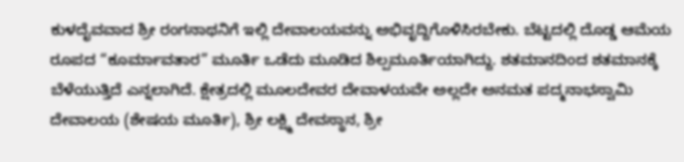ಕುಳದೈವವಾದ ಶ್ರೀ ರಂಗನಾಥನಿಗೆ ಇಲ್ಲಿ ದೇವಾಲಯವನ್ನು ಅಭಿವೃದ್ದಿಗೊಳಿಸಿರಬೇಕು. ಬೆಟ್ಟದಲ್ಲಿ ದೊಡ್ಡ ಆಮೆಯ ರೂಪದ “ಕೂರ್ಮಾವತಾರ” ಮೂರ್ತಿ ಒಡೆದು ಮೂಡಿದ ಶಿಲ್ಪಮೂರ್ತಿಯಾಗಿದ್ದು. ಶತಮಾನದಿಂದ ಶತಮಾನಕ್ಕೆ ಬೆಳೆಯುತ್ತಿದೆ ಎನ್ನಲಾಗಿದೆ. ಕ್ಷೇತ್ರದಲ್ಲಿ ಮೂಲದೇವರ ದೇವಾಳಯವೇ ಅಲ್ಲದೇ ಅನಮತ ಪದ್ಮನಾಭಸ್ವಾಮಿ ದೇವಾಲಯ (ಶೇಷಯ ಮೂರ್ತಿ), ಶ್ರೀ ಲಕ್ಷ್ಮಿ ದೇವಸ್ಥಾನ, ಶ್ರೀ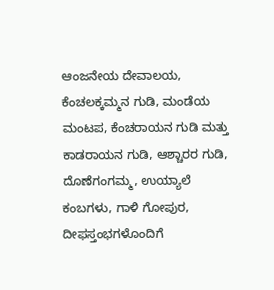ಆಂಜನೇಯ ದೇವಾಲಯ, ಕೆಂಚಲಕ್ಕಮ್ಮನ ಗುಡಿ, ಮಂಡೆಯ ಮಂಟಪ, ಕೆಂಚರಾಯನ ಗುಡಿ ಮತ್ತು ಕಾಡರಾಯನ ಗುಡಿ, ಆಶ್ಚಾರರ ಗುಡಿ, ದೊಣೆಗಂಗಮ್ಮ, ಉಯ್ಯಾಲೆ ಕಂಬಗಳು, ಗಾಳಿ ಗೋಪುರ, ದೀಫಸ್ತಂಭಗಳೊಂದಿಗೆ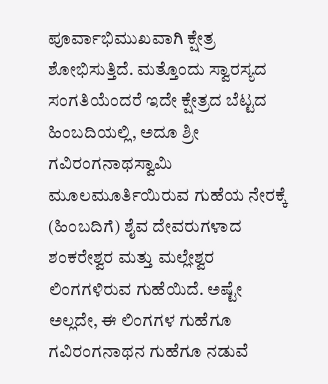ಪೂರ್ವಾಭಿಮುಖವಾಗಿ ಕ್ಷೇತ್ರ ಶೋಭಿಸುತ್ತಿದೆ. ಮತ್ತೊಂದು ಸ್ವಾರಸ್ಯದ ಸಂಗತಿಯೆಂದರೆ ಇದೇ ಕ್ಷೇತ್ರದ ಬೆಟ್ಟದ ಹಿಂಬದಿಯಲ್ಲಿ, ಅದೂ ಶ್ರೀ ಗವಿರಂಗನಾಥಸ್ವಾಮಿ ಮೂಲಮೂರ್ತಿಯಿರುವ ಗುಹೆಯ ನೇರಕ್ಕೆ (ಹಿಂಬದಿಗೆ) ಶೈವ ದೇವರುಗಳಾದ ಶಂಕರೇಶ್ವರ ಮತ್ತು ಮಲ್ಲೇಶ್ವರ ಲಿಂಗಗಳಿರುವ ಗುಹೆಯಿದೆ. ಅಷ್ಟೇ ಅಲ್ಲದೇ, ಈ ಲಿಂಗಗಳ ಗುಹೆಗೂ ಗವಿರಂಗನಾಥನ ಗುಹೆಗೂ ನಡುವೆ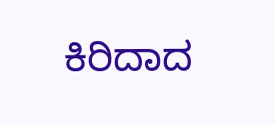ಕಿರಿದಾದ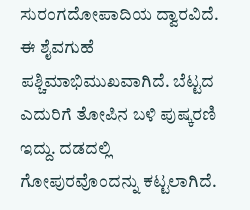ಸುರಂಗದೋಪಾದಿಯ ದ್ವಾರವಿದೆ. ಈ ಶೈವಗುಹೆ ಪಶ್ಚಿಮಾಭಿಮುಖವಾಗಿದೆ. ಬೆಟ್ಟದ ಎದುರಿಗೆ ತೋಪಿನ ಬಳಿ ಪುಷ್ಕರಣಿ ಇದ್ದು. ದಡದಲ್ಲಿ ಗೋಪುರವೊಂದನ್ನು ಕಟ್ಟಲಾಗಿದೆ.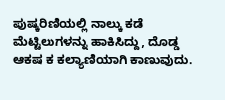ಪುಷ್ಕರಿಣಿಯಲ್ಲಿ ನಾಲ್ಕು ಕಡೆ ಮೆಟ್ಟಿಲುಗಳನ್ನು ಹಾಕಿಸಿದ್ದು, ದೊಡ್ಡ ಆಕಷ ಕ ಕಲ್ಯಾಣಿಯಾಗಿ ಕಾಣುವುದು.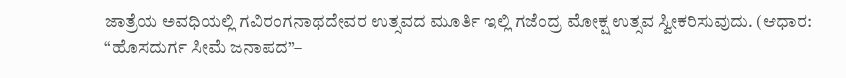ಜಾತ್ರೆಯ ಅವಧಿಯಲ್ಲಿ ಗವಿರಂಗನಾಥದೇವರ ಉತ್ಸವದ ಮೂರ್ತಿ ಇಲ್ಲಿ ಗಜೆಂದ್ರ ಮೋಕ್ಷ ಉತ್ಸವ ಸ್ವೀಕರಿಸುವುದು. (ಆಧಾರ: “ಹೊಸದುರ್ಗ ಸೀಮೆ ಜನಾಪದ”–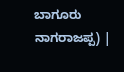ಬಾಗೂರು ನಾಗರಾಜಪ್ಪ) |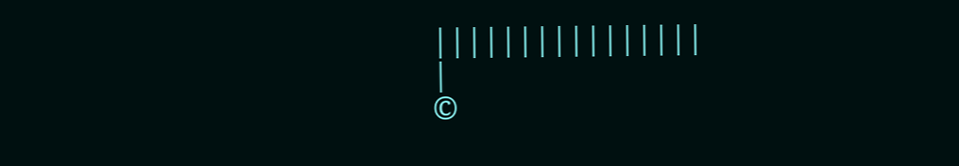||||||||||||||||
|
©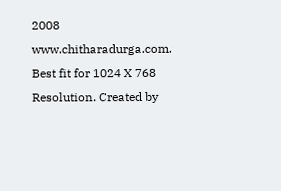2008 www.chitharadurga.com. Best fit for 1024 X 768 Resolution. Created by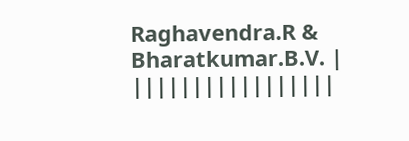Raghavendra.R & Bharatkumar.B.V. |
|||||||||||||||||